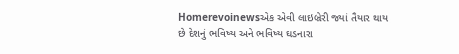Homerevoinewsએક એવી લાઇબ્રેરી જ્યાં તૈયાર થાય છે દેશનું ભવિષ્ય અને ભવિષ્ય ઘડનારા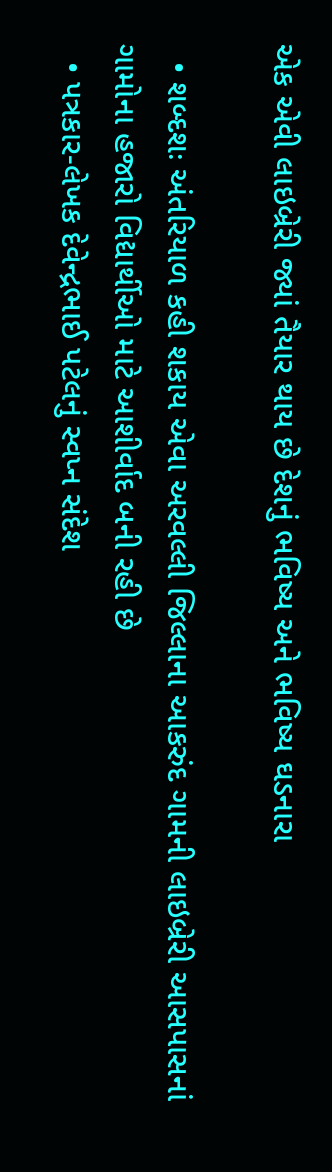એક એવી લાઇબ્રેરી જ્યાં તૈયાર થાય છે દેશનું ભવિષ્ય અને ભવિષ્ય ઘડનારા

  • શબ્દશઃ અંતરિયાળ કહી શકાય એવા અરવલ્લી જિલ્લાના આકરુંદ ગામની લાઇબ્રેરી આસપાસનાં ગામોના હજારો વિદ્યાર્થીઓ માટે આશીર્વાદ બની રહી છે
  • પત્રકાર-લેખક દેવેન્દ્રભાઈ પટેલનું સ્વપ્ન સંદેશ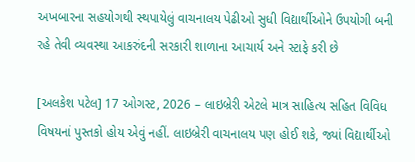અખબારના સહયોગથી સ્થપાયેલું વાચનાલય પેઢીઓ સુધી વિદ્યાર્થીઓને ઉપયોગી બની રહે તેવી વ્યવસ્થા આકરુંદની સરકારી શાળાના આચાર્ય અને સ્ટાફે કરી છે

[અલકેશ પટેલ] 17 ઓગસ્ટ, 2026 – લાઇબ્રેરી એટલે માત્ર સાહિત્ય સહિત વિવિધ વિષયનાં પુસ્તકો હોય એવું નહીં. લાઇબ્રેરી વાચનાલય પણ હોઈ શકે, જ્યાં વિદ્યાર્થીઓ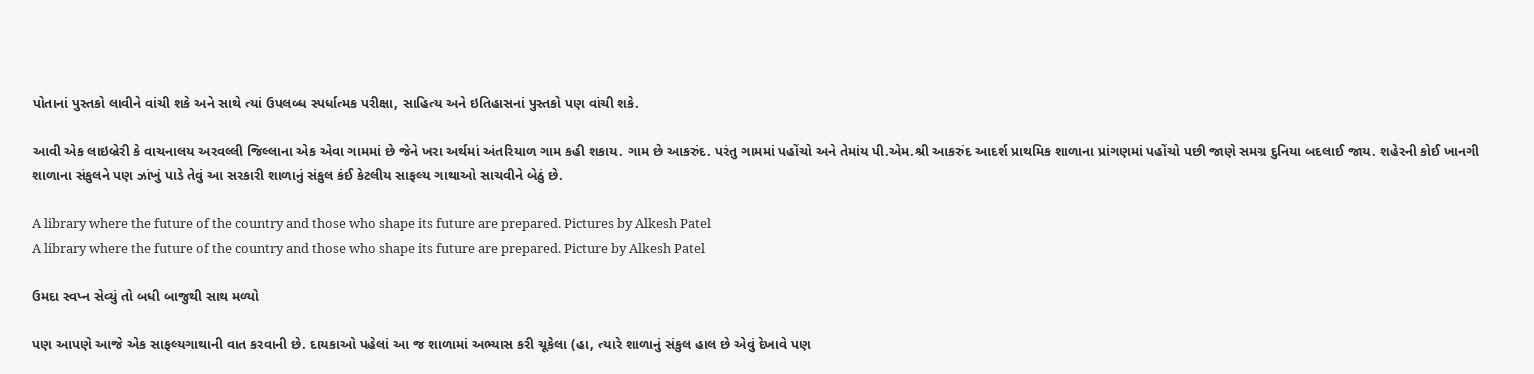પોતાનાં પુસ્તકો લાવીને વાંચી શકે અને સાથે ત્યાં ઉપલબ્ધ સ્પર્ધાત્મક પરીક્ષા, સાહિત્ય અને ઇતિહાસનાં પુસ્તકો પણ વાંચી શકે.

આવી એક લાઇબ્રેરી કે વાચનાલય અરવલ્લી જિલ્લાના એક એવા ગામમાં છે જેને ખરા અર્થમાં અંતરિયાળ ગામ કહી શકાય. ગામ છે આકરુંદ. પરંતુ ગામમાં પહોંચો અને તેમાંય પી.એમ.શ્રી આકરુંદ આદર્શ પ્રાથમિક શાળાના પ્રાંગણમાં પહોંચો પછી જાણે સમગ્ર દુનિયા બદલાઈ જાય. શહેરની કોઈ ખાનગી શાળાના સંકુલને પણ ઝાંખું પાડે તેવું આ સરકારી શાળાનું સંકુલ કંઈ કેટલીય સાફલ્ય ગાથાઓ સાચવીને બેઠું છે.

A library where the future of the country and those who shape its future are prepared. Pictures by Alkesh Patel
A library where the future of the country and those who shape its future are prepared. Picture by Alkesh Patel

ઉમદા સ્વપ્ન સેવ્યું તો બધી બાજુથી સાથ મળ્યો

પણ આપણે આજે એક સાફલ્યગાથાની વાત કરવાની છે. દાયકાઓ પહેલાં આ જ શાળામાં અભ્યાસ કરી ચૂકેલા (હા, ત્યારે શાળાનું સંકુલ હાલ છે એવું દેખાવે પણ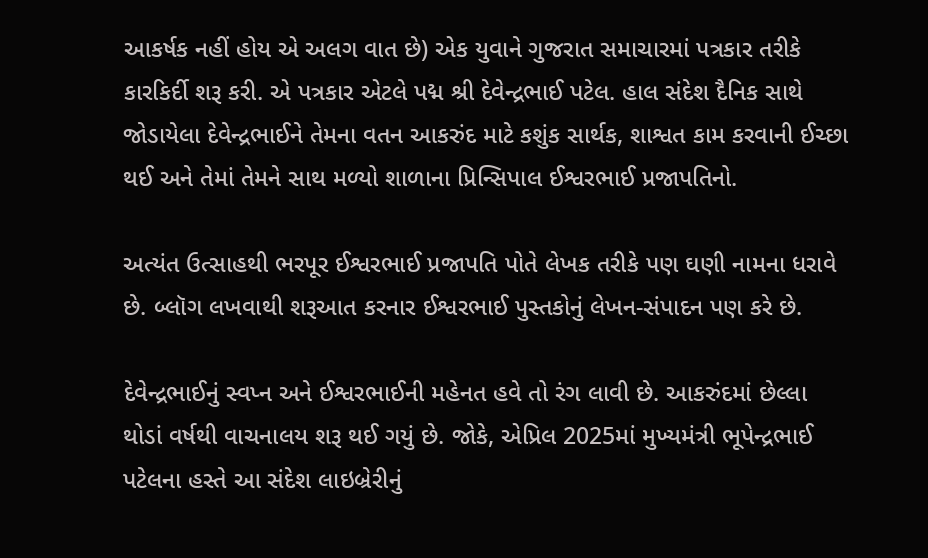આકર્ષક નહીં હોય એ અલગ વાત છે) એક યુવાને ગુજરાત સમાચારમાં પત્રકાર તરીકે કારકિર્દી શરૂ કરી. એ પત્રકાર એટલે પદ્મ શ્રી દેવેન્દ્રભાઈ પટેલ. હાલ સંદેશ દૈનિક સાથે જોડાયેલા દેવેન્દ્રભાઈને તેમના વતન આકરુંદ માટે કશુંક સાર્થક, શાશ્વત કામ કરવાની ઈચ્છા થઈ અને તેમાં તેમને સાથ મળ્યો શાળાના પ્રિન્સિપાલ ઈશ્વરભાઈ પ્રજાપતિનો.

અત્યંત ઉત્સાહથી ભરપૂર ઈશ્વરભાઈ પ્રજાપતિ પોતે લેખક તરીકે પણ ઘણી નામના ધરાવે છે. બ્લૉગ લખવાથી શરૂઆત કરનાર ઈશ્વરભાઈ પુસ્તકોનું લેખન-સંપાદન પણ કરે છે.

દેવેન્દ્રભાઈનું સ્વપ્ન અને ઈશ્વરભાઈની મહેનત હવે તો રંગ લાવી છે. આકરુંદમાં છેલ્લા થોડાં વર્ષથી વાચનાલય શરૂ થઈ ગયું છે. જોકે, એપ્રિલ 2025માં મુખ્યમંત્રી ભૂપેન્દ્રભાઈ પટેલના હસ્તે આ સંદેશ લાઇબ્રેરીનું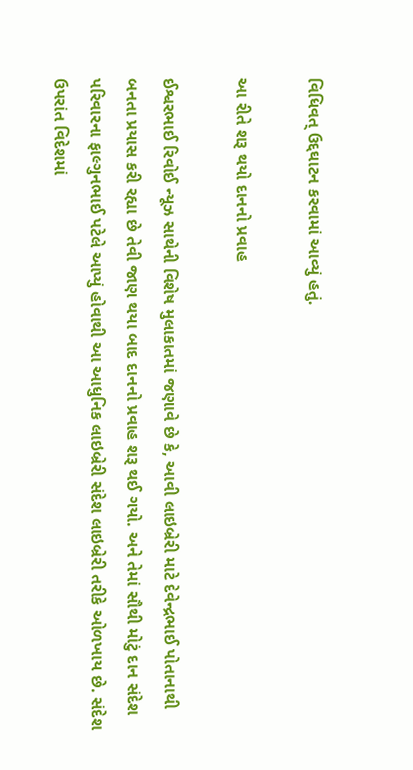વિધિવત્ ઉદ્દઘાટન કરવામાં આવ્યું હતું.

આ રીતે શરૂ થયો દાનનો પ્રવાહ

ઈશ્વરભાઈ રિવોઈ ન્યૂઝ સાથેની વિશેષ મુલાકાતમાં જણાવે છે કે, આવી લાઇબ્રેરી માટે દેવેન્દ્રભાઈ પોતાનાથી બનતા પ્રયાસ કરી રહ્યા છે તેવી જાણ થયા બાદ દાનનો પ્રવાહ શરૂ થઈ ગયો. અને તેમાં સૌથી મોટું દાન સંદેશ પરિવારના ફાલ્ગુનભાઈ પટેલે આપ્યું હોવાથી આ આધુનિક લાઇબ્રેરી સંદેશ લાઇબ્રેરી તરીકે ઓળખાય છે. સંદેશ ઉપરાંત વિદેશમાં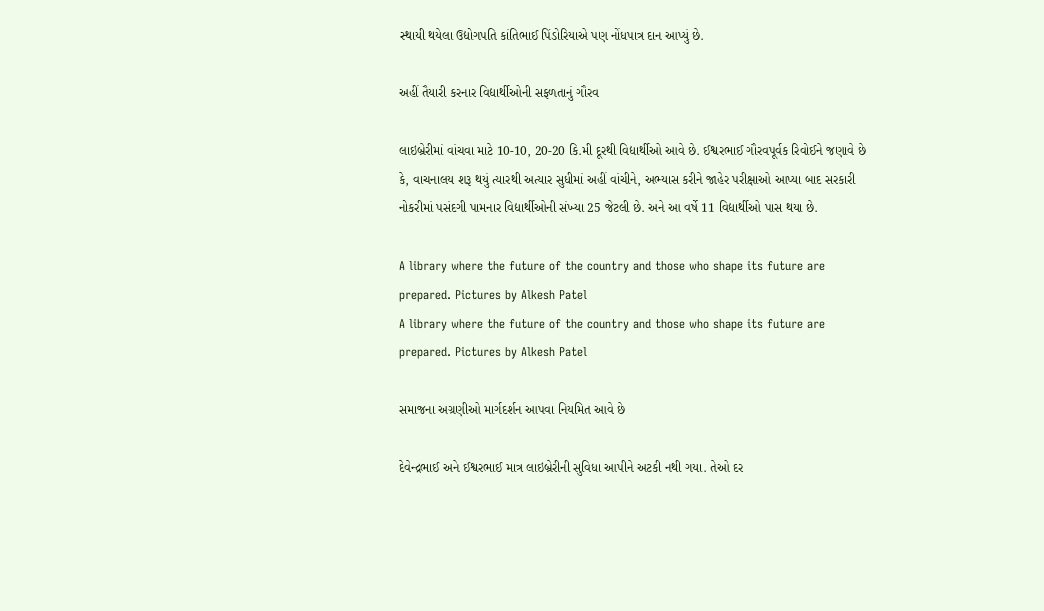સ્થાયી થયેલા ઉદ્યોગપતિ કાંતિભાઈ પિંડોરિયાએ પણ નોંધપાત્ર દાન આપ્યું છે.

અહીં તૈયારી કરનાર વિદ્યાર્થીઓની સફળતાનું ગૌરવ

લાઇબ્રેરીમાં વાંચવા માટે 10-10, 20-20 કિ.મી દૂરથી વિદ્યાર્થીઓ આવે છે. ઈશ્વરભાઈ ગૌરવપૂર્વક રિવોઈને જણાવે છે કે, વાચનાલય શરૂ થયું ત્યારથી અત્યાર સુધીમાં અહીં વાંચીને, અભ્યાસ કરીને જાહેર પરીક્ષાઓ આપ્યા બાદ સરકારી નોકરીમાં પસંદગી પામનાર વિદ્યાર્થીઓની સંખ્યા 25 જેટલી છે. અને આ વર્ષે 11 વિદ્યાર્થીઓ પાસ થયા છે.

A library where the future of the country and those who shape its future are prepared. Pictures by Alkesh Patel
A library where the future of the country and those who shape its future are prepared. Pictures by Alkesh Patel

સમાજના અગ્રણીઓ માર્ગદર્શન આપવા નિયમિત આવે છે

દેવેન્દ્રભાઈ અને ઈશ્વરભાઈ માત્ર લાઇબ્રેરીની સુવિધા આપીને અટકી નથી ગયા. તેઓ દર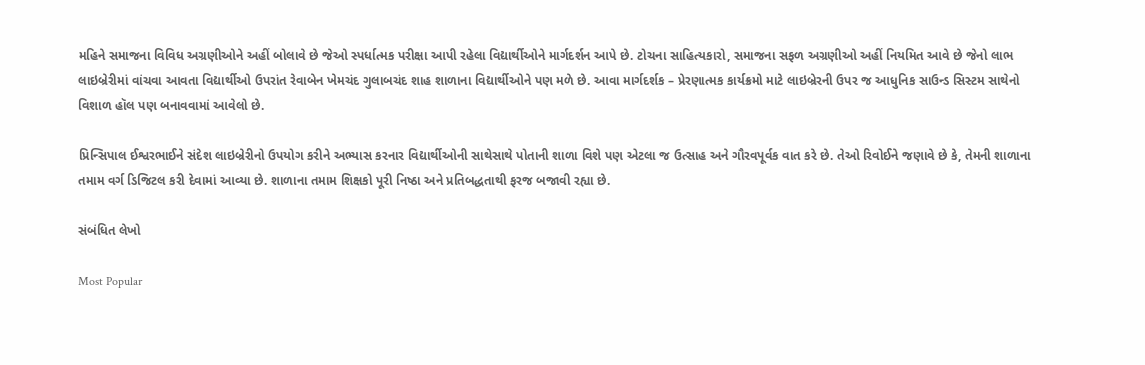મહિને સમાજના વિવિધ અગ્રણીઓને અહીં બોલાવે છે જેઓ સ્પર્ધાત્મક પરીક્ષા આપી રહેલા વિદ્યાર્થીઓને માર્ગદર્શન આપે છે. ટોચના સાહિત્યકારો, સમાજના સફળ અગ્રણીઓ અહીં નિયમિત આવે છે જેનો લાભ લાઇબ્રેરીમાં વાંચવા આવતા વિદ્યાર્થીઓ ઉપરાંત રેવાબેન ખેમચંદ ગુલાબચંદ શાહ શાળાના વિદ્યાર્થીઓને પણ મળે છે. આવા માર્ગદર્શક – પ્રેરણાત્મક કાર્યક્રમો માટે લાઇબ્રેરની ઉપર જ આધુનિક સાઉન્ડ સિસ્ટમ સાથેનો વિશાળ હૉલ પણ બનાવવામાં આવેલો છે.

પ્રિન્સિપાલ ઈશ્વરભાઈને સંદેશ લાઇબ્રેરીનો ઉપયોગ કરીને અભ્યાસ કરનાર વિદ્યાર્થીઓની સાથેસાથે પોતાની શાળા વિશે પણ એટલા જ ઉત્સાહ અને ગૌરવપૂર્વક વાત કરે છે. તેઓ રિવોઈને જણાવે છે કે, તેમની શાળાના તમામ વર્ગ ડિજિટલ કરી દેવામાં આવ્યા છે. શાળાના તમામ શિક્ષકો પૂરી નિષ્ઠા અને પ્રતિબદ્ધતાથી ફરજ બજાવી રહ્યા છે.

સંબંધિત લેખો

Most Popular